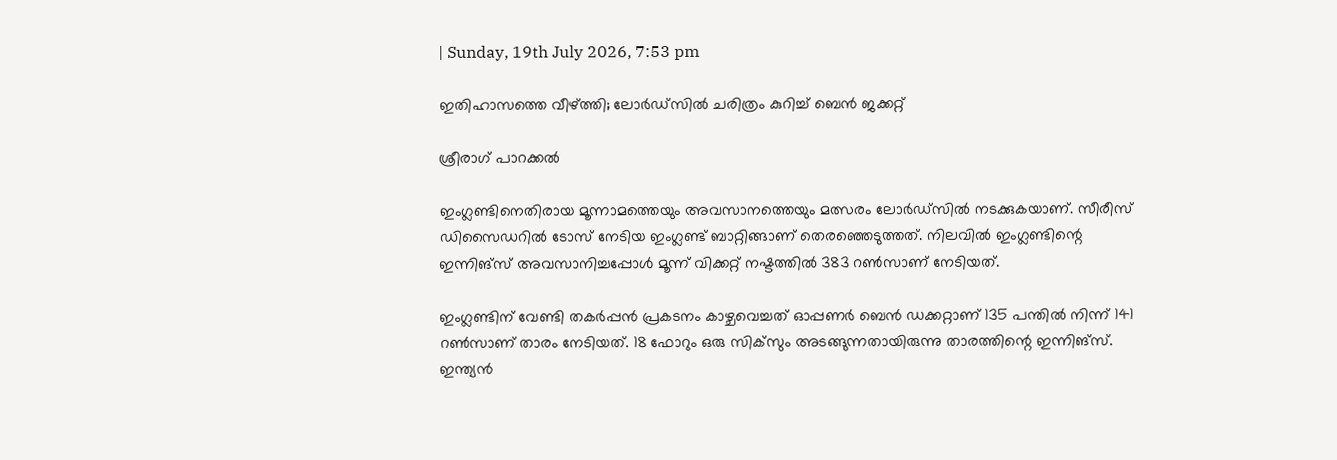| Sunday, 19th July 2026, 7:53 pm

ഇതിഹാസത്തെ വീഴ്ത്തി; ലോര്‍ഡ്‌സില്‍ ചരിത്രം കുറിച്ച് ബെന്‍ ജക്കറ്റ്

ശ്രീരാഗ് പാറക്കല്‍

ഇംഗ്ലണ്ടിനെതിരായ മൂന്നാമത്തെയും അവസാനത്തെയും മത്സരം ലോര്‍ഡ്‌സില്‍ നടക്കുകയാണ്. സീരീസ് ഡിസൈഡറില്‍ ടോസ് നേടിയ ഇംഗ്ലണ്ട് ബാറ്റിങ്ങാണ് തെരഞ്ഞെടുത്തത്. നിലവില്‍ ഇംഗ്ലണ്ടിന്റെ ഇന്നിങ്‌സ് അവസാനിച്ചപ്പോള്‍ മൂന്ന് വിക്കറ്റ് നഷ്ടത്തില്‍ 383 റണ്‍സാണ് നേടിയത്.

ഇംഗ്ലണ്ടിന് വേണ്ടി തകര്‍പ്പന്‍ പ്രകടനം കാഴ്ചവെച്ചത് ഓപ്പണര്‍ ബെന്‍ ഡക്കറ്റാണ് 135 പന്തില്‍ നിന്ന് 141 റണ്‍സാണ് താരം നേടിയത്. 18 ഫോറും ഒരു സിക്‌സും അടങ്ങുന്നതായിരുന്നു താരത്തിന്റെ ഇന്നിങ്‌സ്. ഇന്ത്യന്‍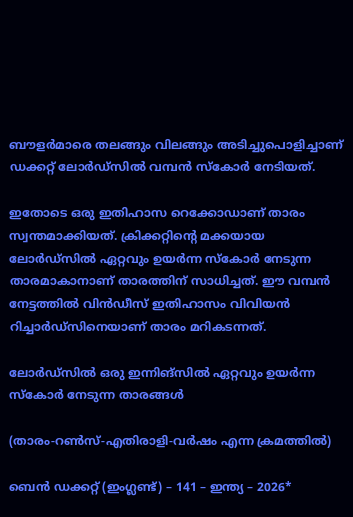ബൗളര്‍മാരെ തലങ്ങും വിലങ്ങും അടിച്ചുപൊളിച്ചാണ് ഡക്കറ്റ് ലോര്‍ഡ്‌സില്‍ വമ്പന്‍ സ്‌കോര്‍ നേടിയത്.

ഇതോടെ ഒരു ഇതിഹാസ റെക്കോഡാണ് താരം സ്വന്തമാക്കിയത്. ക്രിക്കറ്റിന്റെ മക്കയായ ലോര്‍ഡ്‌സില്‍ ഏറ്റവും ഉയര്‍ന്ന സ്‌കോര്‍ നേടുന്ന താരമാകാനാണ് താരത്തിന് സാധിച്ചത്. ഈ വമ്പന്‍ നേട്ടത്തില്‍ വിന്‍ഡീസ് ഇതിഹാസം വിവിയന്‍ റിച്ചാര്‍ഡ്‌സിനെയാണ് താരം മറികടന്നത്.

ലോര്‍ഡ്‌സില്‍ ഒരു ഇന്നിങ്‌സില്‍ ഏറ്റവും ഉയര്‍ന്ന സ്‌കോര്‍ നേടുന്ന താരങ്ങള്‍

(താരം-റണ്‍സ്-എതിരാളി-വര്‍ഷം എന്ന ക്രമത്തില്‍)

ബെന്‍ ഡക്കറ്റ് (ഇംഗ്ലണ്ട്) – 141 – ഇന്ത്യ – 2026*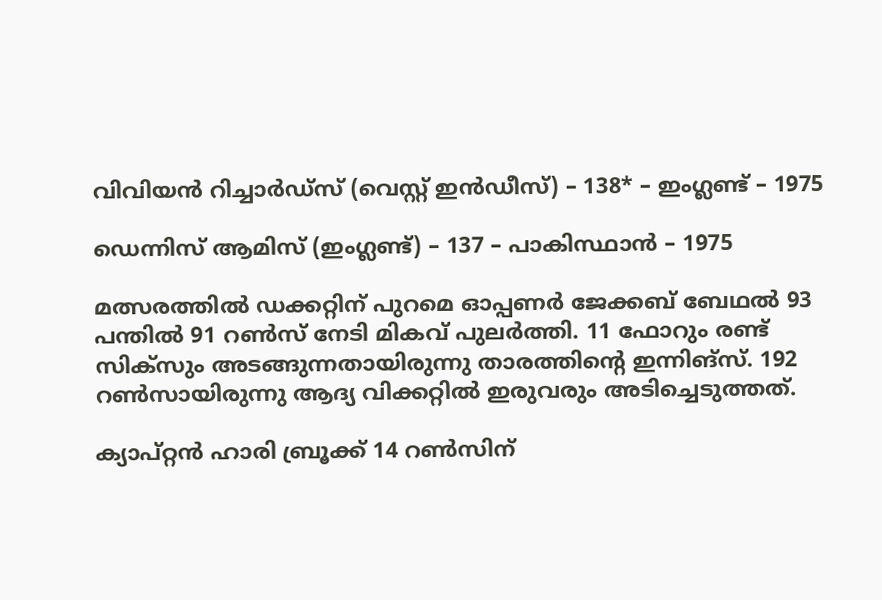വിവിയന്‍ റിച്ചാര്‍ഡ്‌സ് (വെസ്റ്റ് ഇന്‍ഡീസ്) – 138* – ഇംഗ്ലണ്ട് – 1975

ഡെന്നിസ് ആമിസ് (ഇംഗ്ലണ്ട്) – 137 – പാകിസ്ഥാന്‍ – 1975

മത്സരത്തില്‍ ഡക്കറ്റിന് പുറമെ ഓപ്പണര്‍ ജേക്കബ് ബേഥല്‍ 93 പന്തില്‍ 91 റണ്‍സ് നേടി മികവ് പുലര്‍ത്തി. 11 ഫോറും രണ്ട് സിക്‌സും അടങ്ങുന്നതായിരുന്നു താരത്തിന്റെ ഇന്നിങ്‌സ്. 192 റണ്‍സായിരുന്നു ആദ്യ വിക്കറ്റില്‍ ഇരുവരും അടിച്ചെടുത്തത്.

ക്യാപ്റ്റന്‍ ഹാരി ബ്രൂക്ക് 14 റണ്‍സിന്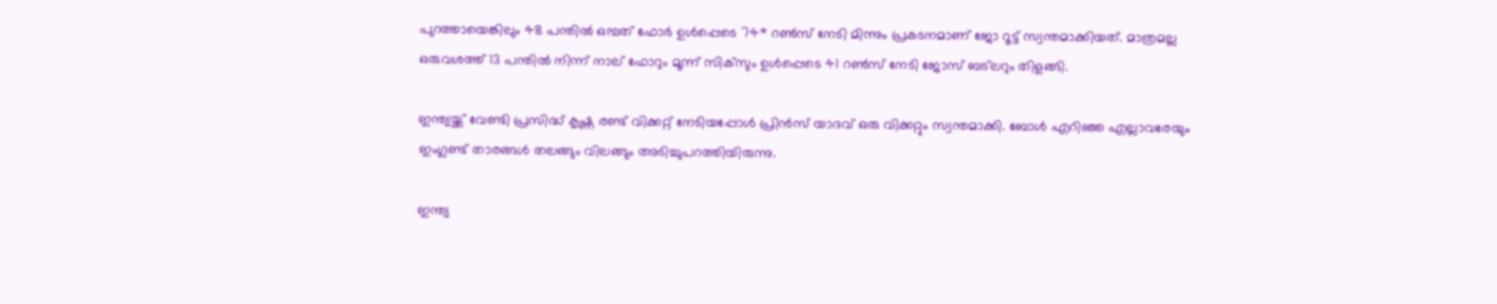പുറത്തായെങ്കിലും 48 പന്തില്‍ ഒമ്പത് ഫോര്‍ ഉള്‍പ്പെടെ 74* റണ്‍സ് നേടി മിന്നും പ്രകടനമാണ് ജോ റൂട്ട് സ്വന്തമാക്കിയത്. മാത്രമല്ല ഒരുവശത്ത് 13 പന്തില്‍ നിന്ന് നാല് ഫോറും മൂന്ന് സിക്‌സും ഉള്‍പ്പെടെ 41 റണ്‍സ് നേടി ജോസ് ബട്‌ലറും തിളങ്ങി.

ഇന്ത്യയ്ക്ക് വേണ്ടി പ്രസിദ്ധ് കൃഷ്ണ രണ്ട് വിക്കറ്റ് നേടിയപ്പോള്‍ പ്രിന്‍സ് യാദവ് ഒരു വിക്കറ്റും സ്വന്തമാക്കി. ബോള്‍ എറിഞ്ഞ എല്ലാവരേയും ഇംഗ്ലണ്ട് താരങ്ങള്‍ തലങ്ങും വിലങ്ങും അടിച്ചുപറത്തിയിരുന്നു.

ഇന്ത്യ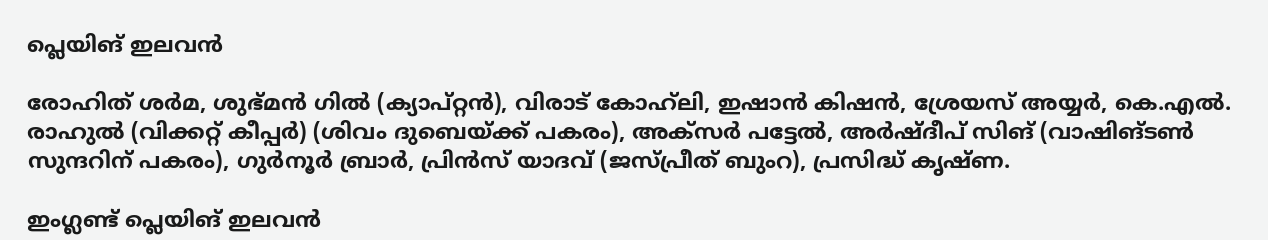പ്ലെയിങ് ഇലവന്‍

രോഹിത് ശര്‍മ, ശുഭ്മന്‍ ഗില്‍ (ക്യാപ്റ്റന്‍), വിരാട് കോഹ്‌ലി, ഇഷാന്‍ കിഷന്‍, ശ്രേയസ് അയ്യര്‍, കെ.എല്‍. രാഹുല്‍ (വിക്കറ്റ് കീപ്പര്‍) (ശിവം ദുബെയ്ക്ക് പകരം), അക്‌സര്‍ പട്ടേല്‍, അര്‍ഷ്ദീപ് സിങ് (വാഷിങ്ടണ്‍ സുന്ദറിന് പകരം), ഗുര്‍നൂര്‍ ബ്രാര്‍, പ്രിന്‍സ് യാദവ് (ജസ്പ്രീത് ബുംറ), പ്രസിദ്ധ് കൃഷ്ണ.

ഇംഗ്ലണ്ട് പ്ലെയിങ് ഇലവന്‍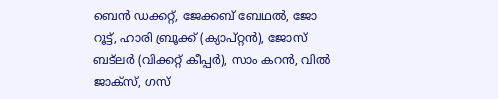ബെന്‍ ഡക്കറ്റ്, ജേക്കബ് ബേഥല്‍, ജോ റൂട്ട്, ഹാരി ബ്രൂക്ക് (ക്യാപ്റ്റന്‍), ജോസ് ബട്‌ലര്‍ (വിക്കറ്റ് കീപ്പര്‍), സാം കറന്‍, വില്‍ ജാക്‌സ്, ഗസ്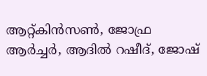ആറ്റ്കിന്‍സണ്‍, ജോഫ്ര ആര്‍ച്ചര്‍, ആദില്‍ റഷീദ്, ജോഷ്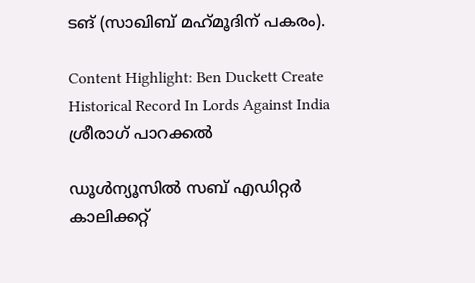ടങ് (സാഖിബ് മഹ്‌മൂദിന് പകരം).

Content Highlight: Ben Duckett Create Historical Record In Lords Against India
ശ്രീരാഗ് പാറക്കല്‍

ഡൂള്‍ന്യൂസില്‍ സബ് എഡിറ്റര്‍ കാലിക്കറ്റ്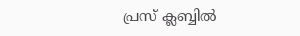പ്രസ് ക്ലബ്ബില്‍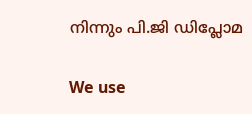നിന്നും പി.ജി ഡിപ്ലോമ

We use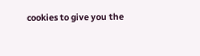cookies to give you the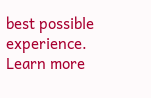best possible experience. Learn more